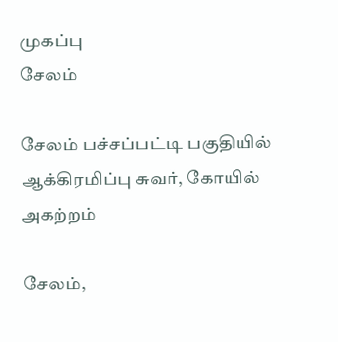முகப்பு
சேலம்

சேலம் பச்சப்பட்டி பகுதியில் ஆக்கிரமிப்பு சுவர், கோயில் அகற்றம்

சேலம்,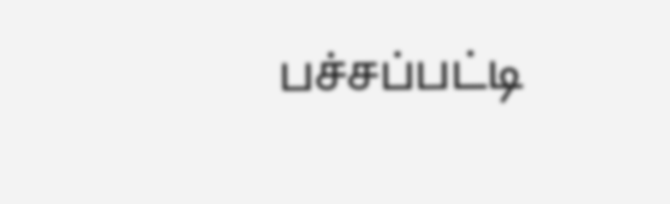பச்சப்பட்டி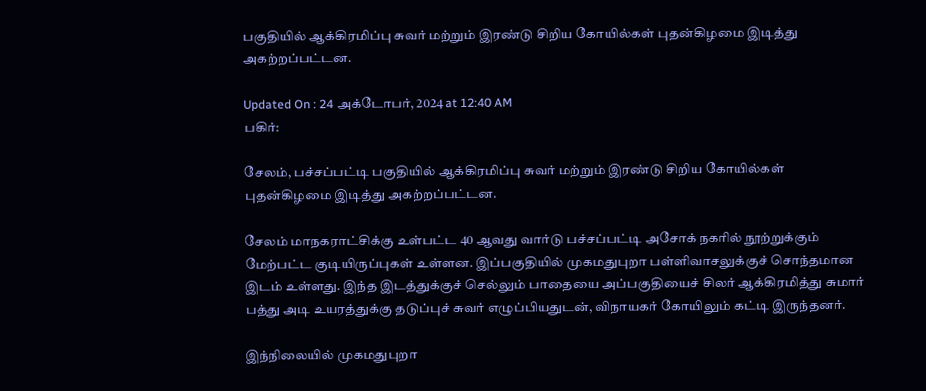பகுதியில் ஆக்கிரமிப்பு சுவர் மற்றும் இரண்டு சிறிய கோயில்கள் புதன்கிழமை இடித்து அகற்றப்பட்டன.

Updated On : 24 அக்டோபர், 2024 at 12:40 AM
பகிர்:

சேலம், பச்சப்பட்டி பகுதியில் ஆக்கிரமிப்பு சுவர் மற்றும் இரண்டு சிறிய கோயில்கள் புதன்கிழமை இடித்து அகற்றப்பட்டன.

சேலம் மாநகராட்சிக்கு உள்பட்ட 40 ஆவது வார்டு பச்சப்பட்டி அசோக் நகரில் நூற்றுக்கும் மேற்பட்ட குடியிருப்புகள் உள்ளன. இப்பகுதியில் முகமதுபுறா பள்ளிவாசலுக்குச் சொந்தமான இடம் உள்ளது. இந்த இடத்துக்குச் செல்லும் பாதையை அப்பகுதியைச் சிலர் ஆக்கிரமித்து சுமார் பத்து அடி உயரத்துக்கு தடுப்புச் சுவர் எழுப்பியதுடன், விநாயகர் கோயிலும் கட்டி இருந்தனர்.

இந்நிலையில் முகமதுபுறா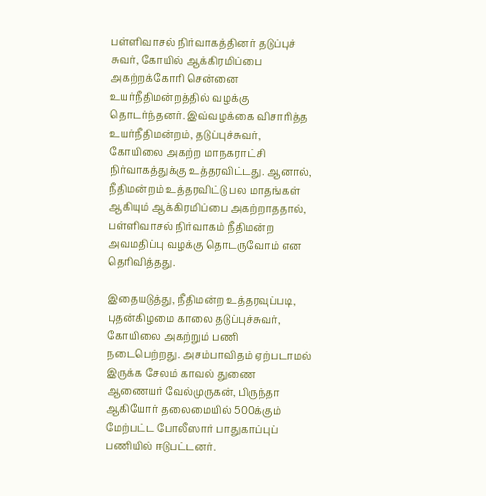பள்ளிவாசல் நிர்வாகத்தினர் தடுப்புச் சுவர், கோயில் ஆக்கிரமிப்பை அகற்றக்கோரி சென்னை உயர்நீதிமன்றத்தில் வழக்கு தொடர்ந்தனர். இவ்வழக்கை விசாரித்த உயர்நீதிமன்றம், தடுப்புச்சுவர், கோயிலை அகற்ற மாநகராட்சி நிர்வாகத்துக்கு உத்தரவிட்டது. ஆனால், நீதிமன்றம் உத்தரவிட்டு பல மாதங்கள் ஆகியும் ஆக்கிரமிப்பை அகற்றாததால், பள்ளிவாசல் நிர்வாகம் நீதிமன்ற அவமதிப்பு வழக்கு தொடருவோம் என தெரிவித்தது.

இதையடுத்து, நீதிமன்ற உத்தரவுப்படி, புதன்கிழமை காலை தடுப்புச்சுவர், கோயிலை அகற்றும் பணி நடைபெற்றது. அசம்பாவிதம் ஏற்படாமல் இருக்க சேலம் காவல் துணை ஆணையர் வேல்முருகன், பிருந்தா ஆகியோர் தலைமையில் 500க்கும் மேற்பட்ட போலீஸார் பாதுகாப்புப் பணியில் ஈடுபட்டனர்.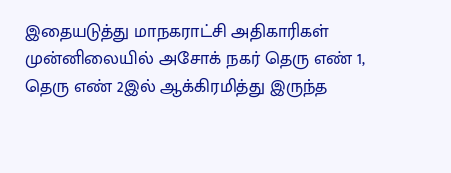இதையடுத்து மாநகராட்சி அதிகாரிகள் முன்னிலையில் அசோக் நகர் தெரு எண் 1, தெரு எண் 2இல் ஆக்கிரமித்து இருந்த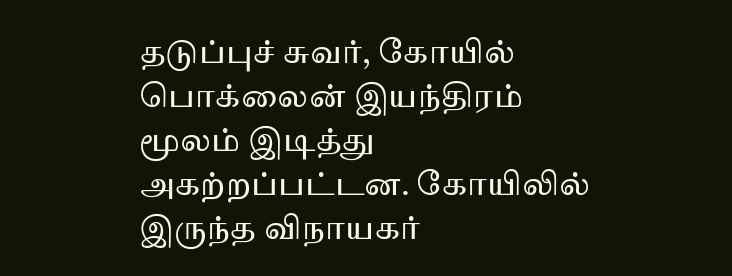தடுப்புச் சுவர், கோயில் பொக்லைன் இயந்திரம் மூலம் இடித்து அகற்றப்பட்டன. கோயிலில் இருந்த விநாயகர்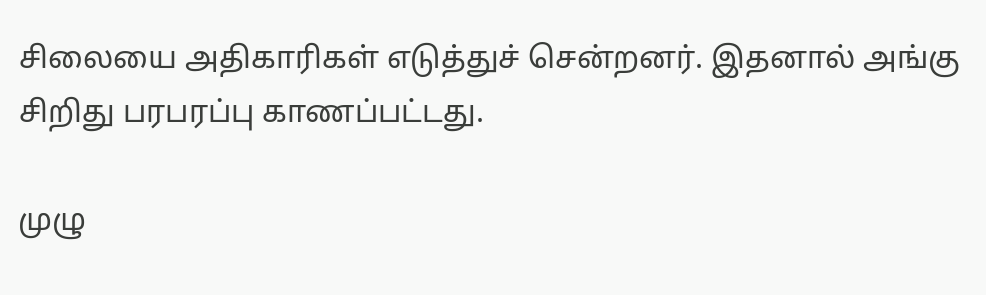சிலையை அதிகாரிகள் எடுத்துச் சென்றனர். இதனால் அங்கு சிறிது பரபரப்பு காணப்பட்டது.

முழு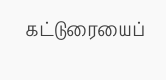கட்டுரையைப்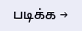படிக்க →